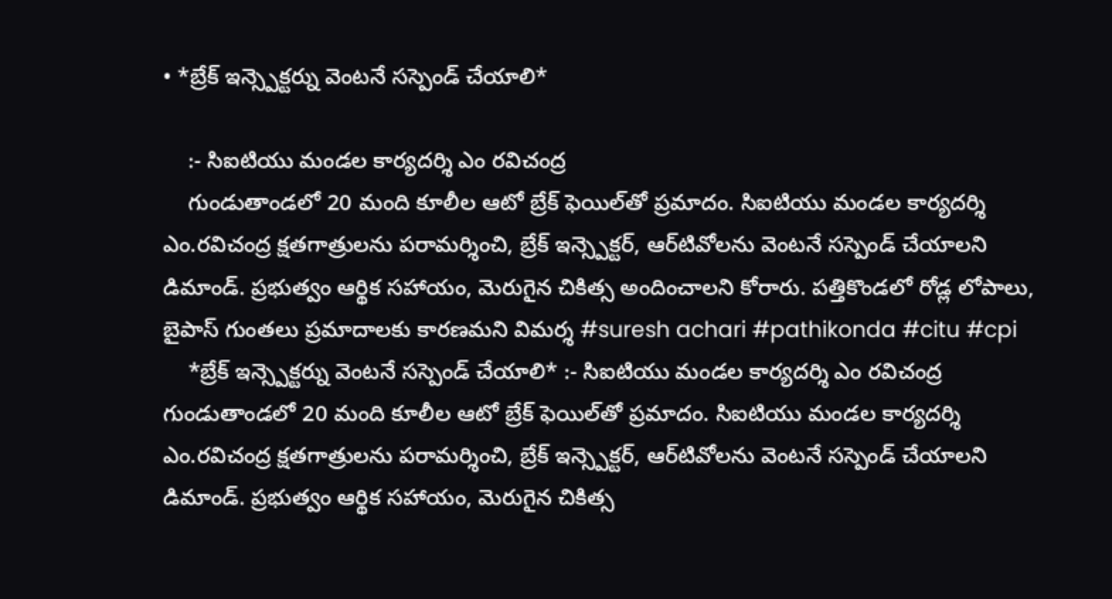• *బ్రేక్ ఇన్స్పెక్టర్ను వెంటనే సస్పెండ్ చేయాలి*

    :- సిఐటియు మండల కార్యదర్శి ఎం రవిచంద్ర
    గుండుతాండలో 20 మంది కూలీల ఆటో బ్రేక్ ఫెయిల్‌తో ప్రమాదం. సిఐటియు మండల కార్యదర్శి ఎం.రవిచంద్ర క్షతగాత్రులను పరామర్శించి, బ్రేక్ ఇన్స్పెక్టర్, ఆర్‌టివోలను వెంటనే సస్పెండ్ చేయాలని డిమాండ్. ప్రభుత్వం ఆర్థిక సహాయం, మెరుగైన చికిత్స అందించాలని కోరారు. పత్తికొండలో రోడ్ల లోపాలు, బైపాస్ గుంతలు ప్రమాదాలకు కారణమని విమర్శ #suresh achari #pathikonda #citu #cpi
    *బ్రేక్ ఇన్స్పెక్టర్ను వెంటనే సస్పెండ్ చేయాలి* :- సిఐటియు మండల కార్యదర్శి ఎం రవిచంద్ర గుండుతాండలో 20 మంది కూలీల ఆటో బ్రేక్ ఫెయిల్‌తో ప్రమాదం. సిఐటియు మండల కార్యదర్శి ఎం.రవిచంద్ర క్షతగాత్రులను పరామర్శించి, బ్రేక్ ఇన్స్పెక్టర్, ఆర్‌టివోలను వెంటనే సస్పెండ్ చేయాలని డిమాండ్. ప్రభుత్వం ఆర్థిక సహాయం, మెరుగైన చికిత్స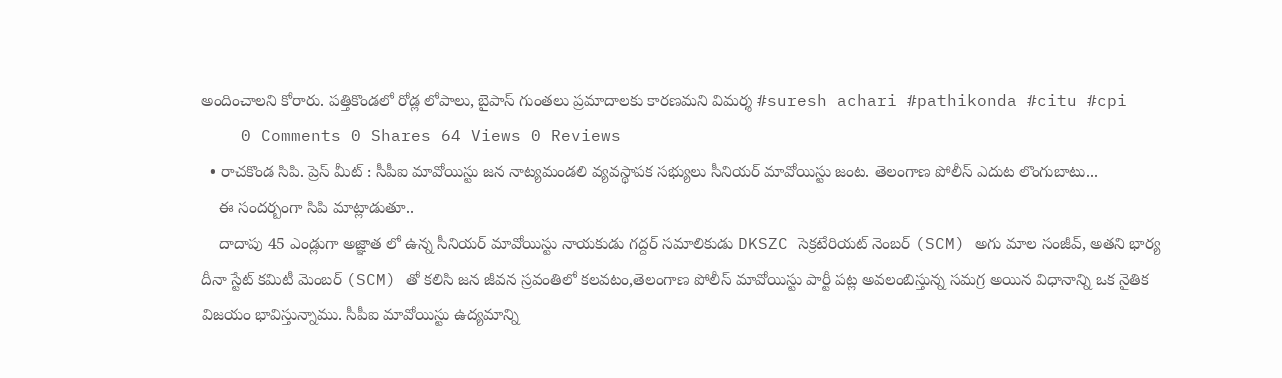అందించాలని కోరారు. పత్తికొండలో రోడ్ల లోపాలు, బైపాస్ గుంతలు ప్రమాదాలకు కారణమని విమర్శ #suresh achari #pathikonda #citu #cpi
    0 Comments 0 Shares 64 Views 0 Reviews
  • రాచకొండ సిపి. ప్రెస్ మీట్ : సీపీఐ మావోయిస్టు జన నాట్యమండలి వ్యవస్థాపక సభ్యులు సీనియర్ మావోయిస్టు జంట. తెలంగాణ పోలీస్ ఎదుట లొంగుబాటు...
    ఈ సందర్బంగా సిపి మాట్లాడుతూ..
    దాదాపు 45 ఎండ్లుగా అజ్ఞాత లో ఉన్న సీనియర్ మావోయిస్టు నాయకుడు గద్దర్ సమాలికుడు DKSZC సెక్రటేరియట్ నెంబర్ (SCM) అగు మాల సంజీవ్, అతని భార్య దీనా స్టేట్ కమిటీ మెంబర్ (SCM) తో కలిసి జన జీవన స్రవంతిలో కలవటం,తెలంగాణ పోలీస్ మావోయిస్టు పార్టీ పట్ల అవలంబిస్తున్న సమగ్ర అయిన విధానాన్ని ఒక నైతిక విజయం భావిస్తున్నాము. సీపీఐ మావోయిస్టు ఉద్యమాన్ని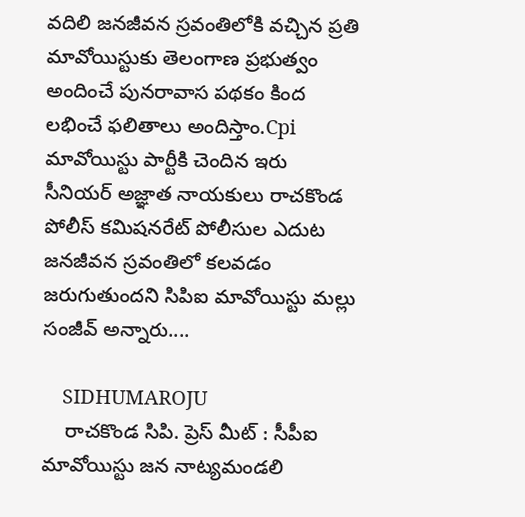వదిలి జనజీవన స్రవంతిలోకి వచ్చిన ప్రతి మావోయిస్టుకు తెలంగాణ ప్రభుత్వం అందించే పునరావాస పథకం కింద లభించే ఫలితాలు అందిస్తాం.Cpi మావోయిస్టు పార్టీకి చెందిన ఇరు సీనియర్ అజ్ఞాత నాయకులు రాచకొండ పోలీస్ కమిషనరేట్ పోలీసుల ఎదుట జనజీవన స్రవంతిలో కలవడం జరుగుతుందని సిపిఐ మావోయిస్టు మల్లు సంజీవ్ అన్నారు....

    SIDHUMAROJU
    రాచకొండ సిపి. ప్రెస్ మీట్ : సీపీఐ మావోయిస్టు జన నాట్యమండలి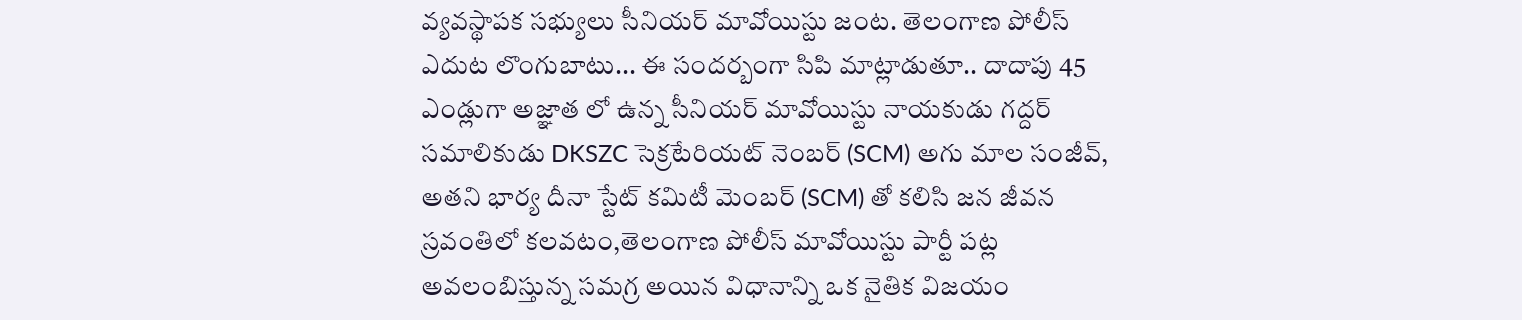వ్యవస్థాపక సభ్యులు సీనియర్ మావోయిస్టు జంట. తెలంగాణ పోలీస్ ఎదుట లొంగుబాటు... ఈ సందర్బంగా సిపి మాట్లాడుతూ.. దాదాపు 45 ఎండ్లుగా అజ్ఞాత లో ఉన్న సీనియర్ మావోయిస్టు నాయకుడు గద్దర్ సమాలికుడు DKSZC సెక్రటేరియట్ నెంబర్ (SCM) అగు మాల సంజీవ్, అతని భార్య దీనా స్టేట్ కమిటీ మెంబర్ (SCM) తో కలిసి జన జీవన స్రవంతిలో కలవటం,తెలంగాణ పోలీస్ మావోయిస్టు పార్టీ పట్ల అవలంబిస్తున్న సమగ్ర అయిన విధానాన్ని ఒక నైతిక విజయం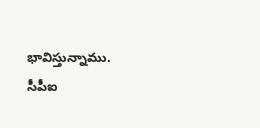భావిస్తున్నాము. సీపీఐ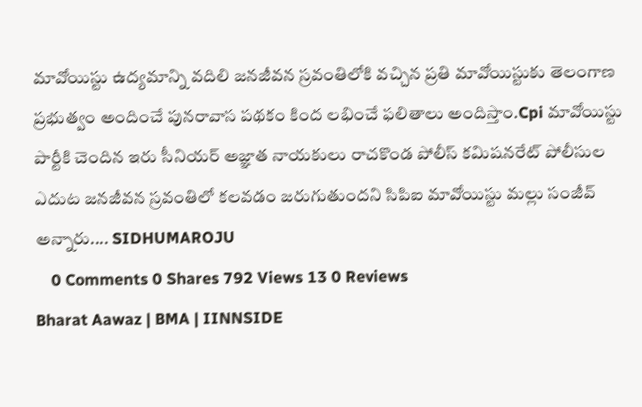మావోయిస్టు ఉద్యమాన్ని వదిలి జనజీవన స్రవంతిలోకి వచ్చిన ప్రతి మావోయిస్టుకు తెలంగాణ ప్రభుత్వం అందించే పునరావాస పథకం కింద లభించే ఫలితాలు అందిస్తాం.Cpi మావోయిస్టు పార్టీకి చెందిన ఇరు సీనియర్ అజ్ఞాత నాయకులు రాచకొండ పోలీస్ కమిషనరేట్ పోలీసుల ఎదుట జనజీవన స్రవంతిలో కలవడం జరుగుతుందని సిపిఐ మావోయిస్టు మల్లు సంజీవ్ అన్నారు.... SIDHUMAROJU
    0 Comments 0 Shares 792 Views 13 0 Reviews
Bharat Aawaz | BMA | IINNSIDE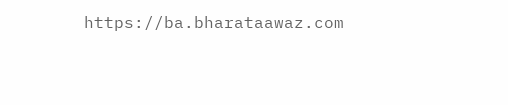https://ba.bharataawaz.com